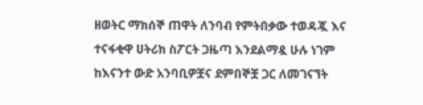ዘወትር ማክሰኞ ጠዋት ለንባብ የምትበቃው ተወዳጇ እና ተናፋቂዋ ሀትሪክ ስፖርት ጋዜጣ እንደልማዷ ሁሉ ነገም ከእናንተ ውድ አንባቢዎቿና ደምበኞቿ ጋር ለመገናኘት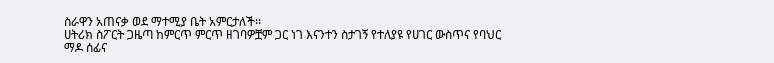ስራዋን አጠናቃ ወደ ማተሚያ ቤት አምርታለች፡፡
ሀትሪክ ስፖርት ጋዜጣ ከምርጥ ምርጥ ዘገባዎቿም ጋር ነገ እናንተን ስታገኝ የተለያዩ የሀገር ውስጥና የባህር ማዶ ሰፊና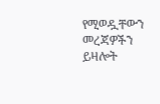የሚወዷቸውን መረጃዎችን ይዛሎት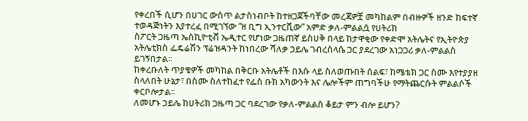የቀረበች ሲሆን በሀገር ውስጥ ልታስነብቦት ከተዘጋጀችባቸው መረጃዎቿ መካከልም በብዙዎች ዘንድ ከፍተኛ ተወዳጅነትን እያተረፈ በሚገኘው “ዘ ቢግ ኢንተርቪው” አምድ ቃለ-ምልልሷ የሀትሪክ
ስፖርት ጋዜጣ ኤስኪዮቲቭ ኤዲተር የሆነው ጋዜጠኛ ይስሀቅ በላይ ከታዋቂው የቀድሞ አትሌትና የኢትዮጵያ አትሌቲክስ ፌዴሬሽን ፕሬዝዳንት ከነበረው ሻለቃ ኃይሌ ገብረስላሴ ጋር ያደረገው አነጋጋሪ ቃለ-ምልልስ ይገኝበታል፡፡
ከቀረቡለት ጥያቄዎች መካከል በቅርቡ አትሌቶች በእሱ ላይ ስለወጡበት ሰልፍ፣ ከሜቴክ ጋር ስሙ እየተያያዘ ስላለበት ሁኔታ፣ በስሙ ስለተከፈተ የፌስ ቡክ አካውንት እና ሌሎችም ጠግባችሁ የማትጨርሱት ምልልሶች ቀርቦሎታል፡፡
ለመሆኑ ኃይሌ ከሀትሪክ ጋዜጣ ጋር ባደረገው የቃለ-ምልልስ ቆይታ ምን ብሎ ይሆን?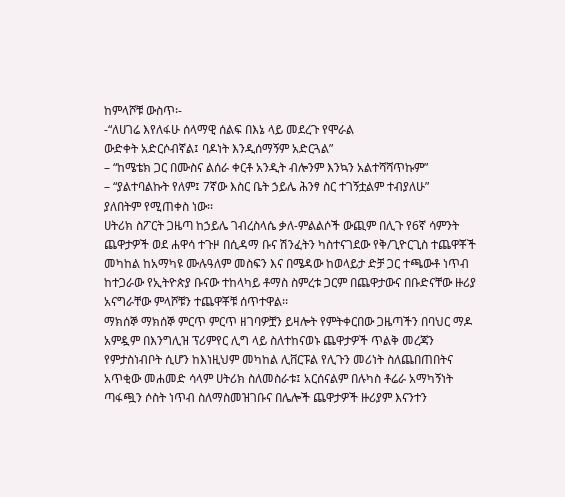ከምላሾቹ ውስጥ፡-
-“ለሀገሬ እየለፋሁ ሰላማዊ ሰልፍ በእኔ ላይ መደረጉ የሞራል
ውድቀት አድርሶብኛል፤ ባዶነት እንዲሰማኝም አድርጓል”
– “ከሜቴክ ጋር በሙስና ልሰራ ቀርቶ አንዲት ብሎንም እንኳን አልተሻሻጥኩም”
– “ያልተባልኩት የለም፤ 7ኛው እስር ቤት ኃይሌ ሕንፃ ስር ተገኝቷልም ተብያለሁ”
ያለበትም የሚጠቀስ ነው፡፡
ሀትሪክ ስፖርት ጋዜጣ ከኃይሌ ገብረስላሴ ቃለ-ምልልሶች ውጪም በሊጉ የ6ኛ ሳምንት ጨዋታዎች ወደ ሐዋሳ ተጉዞ በሲዳማ ቡና ሽንፈትን ካስተናገደው የቅ/ጊዮርጊስ ተጨዋቾች መካከል ከአማካዩ ሙሉዓለም መስፍን እና በሜዳው ከወላይታ ድቻ ጋር ተጫውቶ ነጥብ ከተጋራው የኢትዮጵያ ቡናው ተከላካይ ቶማስ ስምረቱ ጋርም በጨዋታውና በቡድናቸው ዙሪያ አናግራቸው ምላሾቹን ተጨዋቾቹ ሰጥተዋል፡፡
ማክሰኞ ማክሰኞ ምርጥ ምርጥ ዘገባዎቿን ይዛሎት የምትቀርበው ጋዜጣችን በባህር ማዶ አምዷም በእንግሊዝ ፕሪምየር ሊግ ላይ ስለተከናወኑ ጨዋታዎች ጥልቅ መረጃን የምታስነብቦት ሲሆን ከእነዚህም መካከል ሊቨርፑል የሊጉን መሪነት ስለጨበጠበትና አጥቂው መሐመድ ሳላም ሀትሪክ ስለመስራቱ፤ አርሰናልም በሉካስ ቶሬራ አማካኝነት ጣፋጯን ሶስት ነጥብ ስለማስመዝገቡና በሌሎች ጨዋታዎች ዙሪያም እናንተን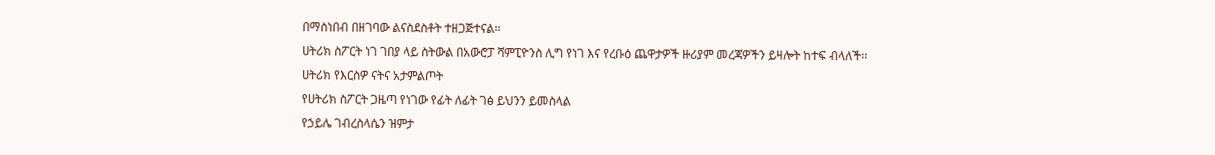በማስነበብ በዘገባው ልናስደስቶት ተዘጋጅተናል፡፡
ሀትሪክ ስፖርት ነገ ገበያ ላይ ስትውል በአውሮፓ ሻምፒዮንስ ሊግ የነገ እና የረቡዕ ጨዋታዎች ዙሪያም መረጃዎችን ይዛሎት ከተፍ ብላለች፡፡
ሀትሪክ የእርስዎ ናትና አታምልጦት
የሀትሪክ ስፖርት ጋዜጣ የነገው የፊት ለፊት ገፅ ይህንን ይመስላል
የኃይሌ ገብረስላሴን ዝምታ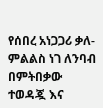የሰበረ አነጋጋሪ ቃለ-ምልልስ ነገ ለንባብ በምትበቃው ተወዳጇ እና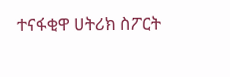ተናፋቂዋ ሀትሪክ ስፖርት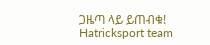ጋዜጣ ላይ ይጠብቁ!
Hatricksport team